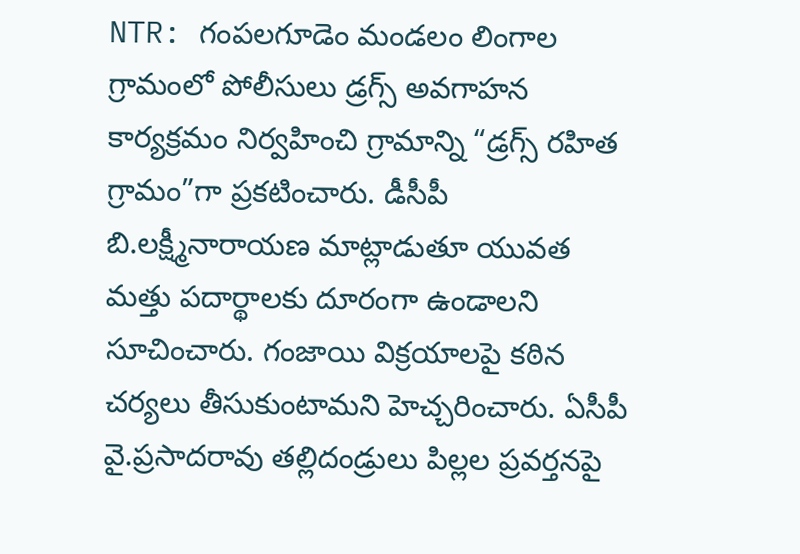NTR: గంపలగూడెం మండలం లింగాల గ్రామంలో పోలీసులు డ్రగ్స్ అవగాహన కార్యక్రమం నిర్వహించి గ్రామాన్ని “డ్రగ్స్ రహిత గ్రామం”గా ప్రకటించారు. డీసీపీ బి.లక్ష్మీనారాయణ మాట్లాడుతూ యువత మత్తు పదార్థాలకు దూరంగా ఉండాలని సూచించారు. గంజాయి విక్రయాలపై కఠిన చర్యలు తీసుకుంటామని హెచ్చరించారు. ఏసీపీ వై.ప్రసాదరావు తల్లిదండ్రులు పిల్లల ప్రవర్తనపై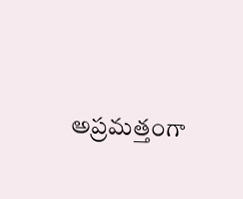అప్రమత్తంగా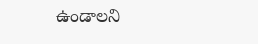ఉండాలని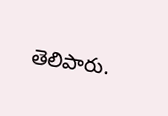తెలిపారు.